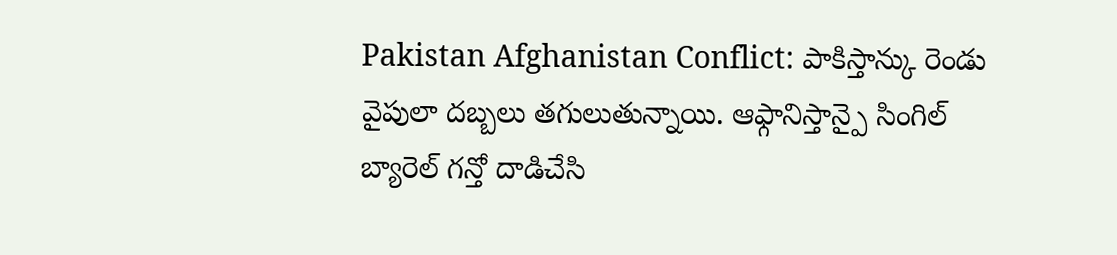Pakistan Afghanistan Conflict: పాకిస్తాన్కు రెండు వైపులా దబ్బలు తగులుతున్నాయి. ఆఫ్గానిస్తాన్పై సింగిల్ బ్యారెల్ గన్తో దాడిచేసి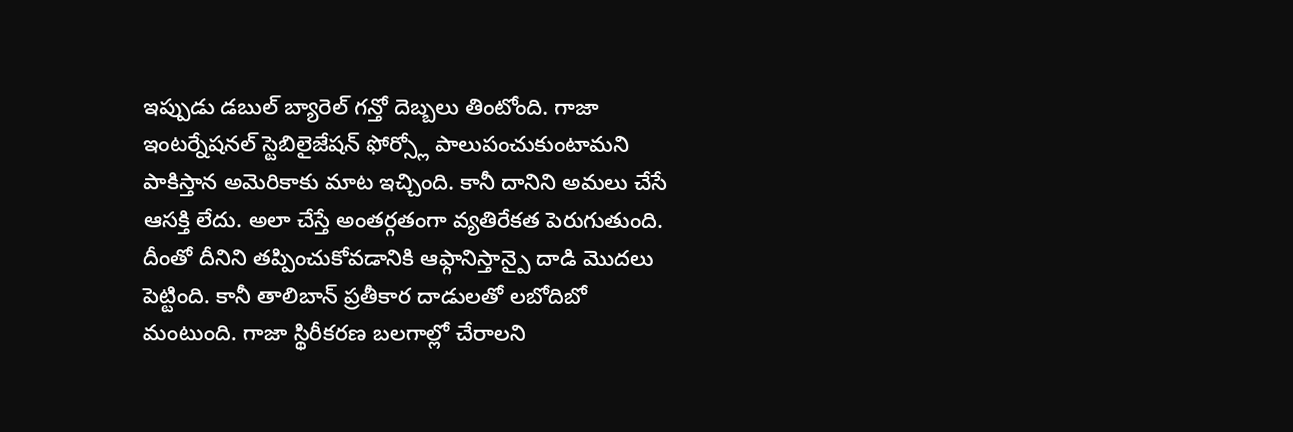ఇప్పుడు డబుల్ బ్యారెల్ గన్తో దెబ్బలు తింటోంది. గాజా ఇంటర్నేషనల్ స్టెబిలైజేషన్ ఫోర్స్లో పాలుపంచుకుంటామని పాకిస్తాన అమెరికాకు మాట ఇచ్చింది. కానీ దానిని అమలు చేసే ఆసక్తి లేదు. అలా చేస్తే అంతర్గతంగా వ్యతిరేకత పెరుగుతుంది. దీంతో దీనిని తప్పించుకోవడానికి ఆఫ్గానిస్తాన్పై దాడి మొదలు పెట్టింది. కానీ తాలిబాన్ ప్రతీకార దాడులతో లబోదిబో మంటుంది. గాజా స్థిరీకరణ బలగాల్లో చేరాలని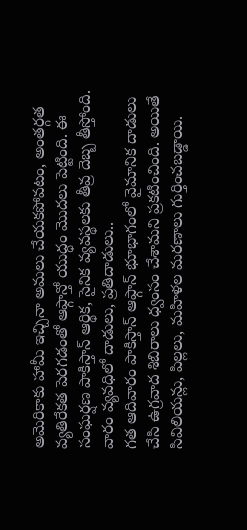అమెరికాకు హామీ ఇచ్చినా అమలు చేయకపోవటం, అంతర్గత వ్యతిరేకత పెరగడంతో ఆఫ్గాన్తో యుద్ధం మొదలు పెట్టింది. ఈ సంఘర్షణ పాకిస్తాన్ ఆర్థిక, సైనిక వ్యవస్థలకు తీవ్ర దెబ్బ తీస్తోంది.
వారం వ్యవధిలో దాడులు, ప్రతిదాడులు..
గత ఆదివారం పాకిస్తాన్ ఆఫ్గాన్ భూభాగంలో వైమానిక దాడులు చేసి ఉగ్రవాద శిబిరాలు ధ్వంసం చేశామని ప్రకటించింది. అయితే సివిలియన్లు, పిల్లలు, మహిళల మరణాలు గుర్తించబడ్డాయి.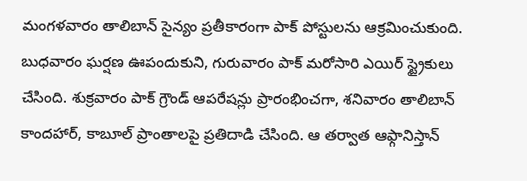మంగళవారం తాలిబాన్ సైన్యం ప్రతీకారంగా పాక్ పోస్టులను ఆక్రమించుకుంది. బుధవారం ఘర్షణ ఊపందుకుని, గురువారం పాక్ మరోసారి ఎయిర్ స్ట్రైకులు చేసింది. శుక్రవారం పాక్ గ్రౌండ్ ఆపరేషన్లు ప్రారంభించగా, శనివారం తాలిబాన్ కాందహార్, కాబూల్ ప్రాంతాలపై ప్రతిదాడి చేసింది. ఆ తర్వాత ఆఫ్గానిస్తాన్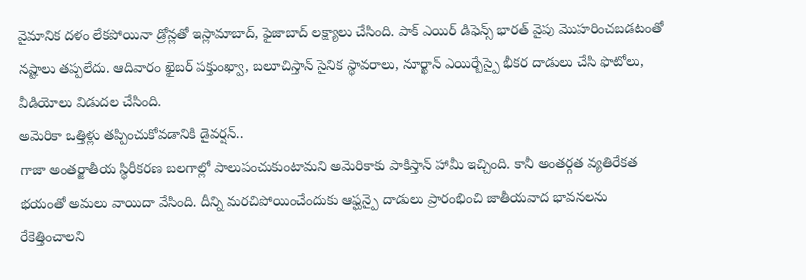వైమానిక దళం లేకపోయినా డ్రోన్లతో ఇస్లామాబాద్, ఫైజాబాద్ లక్ష్యాలు చేసింది. పాక్ ఎయిర్ డిఫెన్స్ భారత్ వైపు మొహరించబడటంతో నష్టాలు తప్పలేదు. ఆదివారం ఖైబర్ పక్తుంఖ్వా, బలూచిస్తాన్ సైనిక స్థావరాలు, నూర్ఖాన్ ఎయిర్బేస్పై భీకర దాడులు చేసి ఫొటోలు, వీడియోలు విడుదల చేసింది.
అమెరికా ఒత్తిళ్లు తప్పించుకోవడానికి డైవర్షన్..
గాజా అంతర్జాతీయ స్థిరీకరణ బలగాల్లో పాలుపంచుకుంటామని అమెరికాకు పాకిస్తాన్ హామీ ఇచ్చింది. కానీ అంతర్గత వ్యతిరేకత భయంతో అమలు వాయిదా వేసింది. దీన్ని మరచిపోయించేందుకు ఆఫ్ఘన్పై దాడులు ప్రారంభించి జాతీయవాద భావనలను రేకెత్తించాలని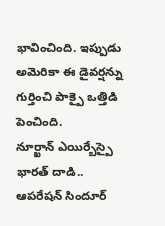భావించింది. ఇప్పుడు అమెరికా ఈ డైవర్షన్ను గుర్తించి పాక్పై ఒత్తిడి పెంచింది.
నూర్ఖాన్ ఎయిర్బేస్పై భారత్ దాడి..
ఆపరేషన్ సిందూర్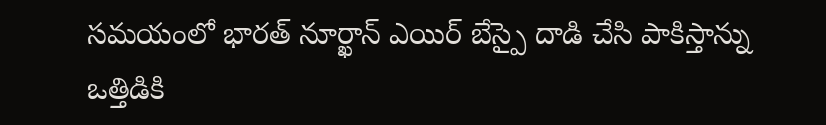సమయంలో భారత్ నూర్ఖాన్ ఎయిర్ బేస్పై దాడి చేసి పాకిస్తాన్ను ఒత్తిడికి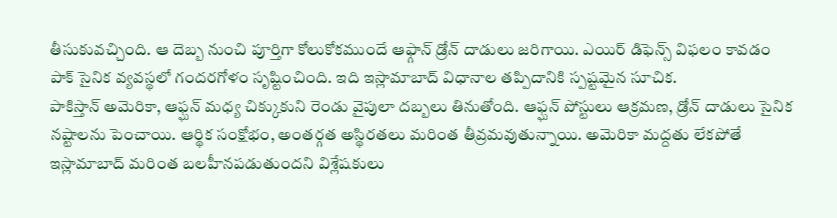తీసుకువచ్చింది. ఆ దెబ్బ నుంచి పూర్తిగా కోలుకోకముందే ఆఫ్గాన్ డ్రోన్ దాడులు జరిగాయి. ఎయిర్ డిఫెన్స్ విఫలం కావడం పాక్ సైనిక వ్యవస్థలో గందరగోళం సృష్టించింది. ఇది ఇస్లామాబాద్ విధానాల తప్పిదానికి స్పష్టమైన సూచిక.
పాకిస్తాన్ అమెరికా, ఆఫ్ఘన్ మధ్య చిక్కుకుని రెండు వైపులా దబ్బలు తినుతోంది. ఆఫ్ఘన్ పోస్టులు ఆక్రమణ, డ్రోన్ దాడులు సైనిక నష్టాలను పెంచాయి. ఆర్థిక సంక్షోభం, అంతర్గత అస్థిరతలు మరింత తీవ్రమవుతున్నాయి. అమెరికా మద్దతు లేకపోతే ఇస్లామాబాద్ మరింత బలహీనపడుతుందని విశ్లేషకులు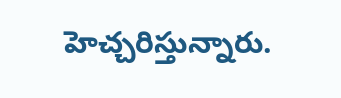హెచ్చరిస్తున్నారు.